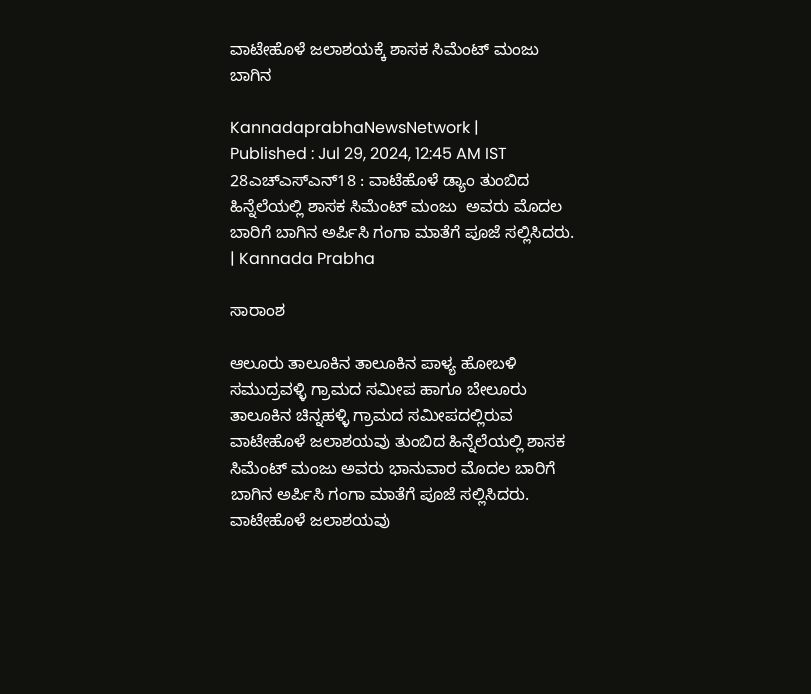ವಾಟೇಹೊಳೆ ಜಲಾಶಯಕ್ಕೆ ಶಾಸಕ ಸಿಮೆಂಟ್‌ ಮಂಜು ಬಾಗಿನ

KannadaprabhaNewsNetwork |
Published : Jul 29, 2024, 12:45 AM IST
28ಎಚ್ಎಸ್ಎನ್18 : ವಾಟೆಹೊಳೆ ಡ್ಯಾಂ ತುಂಬಿದ ಹಿನ್ನೆಲೆಯಲ್ಲಿ ಶಾಸಕ ಸಿಮೆಂಟ್ ಮಂಜು  ಅವರು ಮೊದಲ ಬಾರಿಗೆ ಬಾಗಿನ ಅರ್ಪಿಸಿ ಗಂಗಾ ಮಾತೆಗೆ ಪೂಜೆ ಸಲ್ಲಿಸಿದರು. | Kannada Prabha

ಸಾರಾಂಶ

ಆಲೂರು ತಾಲೂಕಿನ ತಾಲೂಕಿನ ಪಾಳ್ಯ ಹೋಬಳಿ ಸಮುದ್ರವಳ್ಳಿ ಗ್ರಾಮದ ಸಮೀಪ ಹಾಗೂ ಬೇಲೂರು ತಾಲೂಕಿನ ಚಿನ್ನಹಳ್ಳಿ ಗ್ರಾಮದ ಸಮೀಪದಲ್ಲಿರುವ ವಾಟೇಹೊಳೆ ಜಲಾಶಯವು ತುಂಬಿದ ಹಿನ್ನೆಲೆಯಲ್ಲಿ ಶಾಸಕ ಸಿಮೆಂಟ್ ಮಂಜು ಅವರು ಭಾನುವಾರ ಮೊದಲ ಬಾರಿಗೆ ಬಾಗಿನ ಅರ್ಪಿಸಿ ಗಂಗಾ ಮಾತೆಗೆ ಪೂಜೆ ಸಲ್ಲಿಸಿದರು. ವಾಟೇಹೊಳೆ ಜಲಾಶಯವು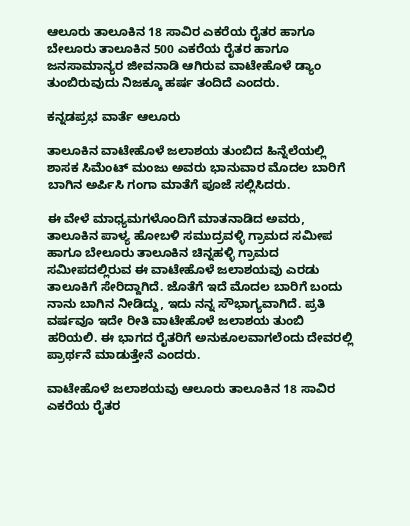ಆಲೂರು ತಾಲೂಕಿನ 18 ಸಾವಿರ ಎಕರೆಯ ರೈತರ ಹಾಗೂ ಬೇಲೂರು ತಾಲೂಕಿನ 500 ಎಕರೆಯ ರೈತರ ಹಾಗೂ ಜನಸಾಮಾನ್ಯರ ಜೀವನಾಡಿ ಆಗಿರುವ ವಾಟೇಹೊಳೆ ಡ್ಯಾಂ ತುಂಬಿರುವುದು ನಿಜಕ್ಕೂ ಹರ್ಷ ತಂದಿದೆ ಎಂದರು.

ಕನ್ನಡಪ್ರಭ ವಾರ್ತೆ ಆಲೂರು

ತಾಲೂಕಿನ ವಾಟೇಹೊಳೆ ಜಲಾಶಯ ತುಂಬಿದ ಹಿನ್ನೆಲೆಯಲ್ಲಿ ಶಾಸಕ ಸಿಮೆಂಟ್ ಮಂಜು ಅವರು ಭಾನುವಾರ ಮೊದಲ ಬಾರಿಗೆ ಬಾಗಿನ ಅರ್ಪಿಸಿ ಗಂಗಾ ಮಾತೆಗೆ ಪೂಜೆ ಸಲ್ಲಿಸಿದರು.

ಈ ವೇಳೆ ಮಾಧ್ಯಮಗಳೊಂದಿಗೆ ಮಾತನಾಡಿದ ಅವರು, ತಾಲೂಕಿನ ಪಾಳ್ಯ ಹೋಬಳಿ ಸಮುದ್ರವಳ್ಳಿ ಗ್ರಾಮದ ಸಮೀಪ ಹಾಗೂ ಬೇಲೂರು ತಾಲೂಕಿನ ಚಿನ್ನಹಳ್ಳಿ ಗ್ರಾಮದ ಸಮೀಪದಲ್ಲಿರುವ ಈ ವಾಟೇಹೊಳೆ ಜಲಾಶಯವು ಎರಡು ತಾಲೂಕಿಗೆ ಸೇರಿದ್ದಾಗಿದೆ. ಜೊತೆಗೆ ಇದೆ ಮೊದಲ ಬಾರಿಗೆ ಬಂದು ನಾನು ಬಾಗಿನ ನೀಡಿದ್ದು, ಇದು ನನ್ನ ಸೌಭಾಗ್ಯವಾಗಿದೆ. ಪ್ರತಿ ವರ್ಷವೂ ಇದೇ ರೀತಿ ವಾಟೇಹೊಳೆ ಜಲಾಶಯ ತುಂಬಿ ಹರಿಯಲಿ. ಈ ಭಾಗದ ರೈತರಿಗೆ ಅನುಕೂಲವಾಗಲೆಂದು ದೇವರಲ್ಲಿ ಪ್ರಾರ್ಥನೆ ಮಾಡುತ್ತೇನೆ ಎಂದರು.

ವಾಟೇಹೊಳೆ ಜಲಾಶಯವು ಆಲೂರು ತಾಲೂಕಿನ 18 ಸಾವಿರ ಎಕರೆಯ ರೈತರ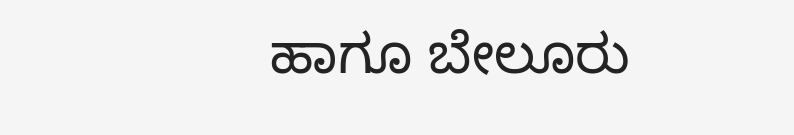ಹಾಗೂ ಬೇಲೂರು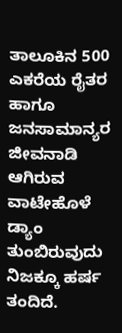ತಾಲೂಕಿನ 500 ಎಕರೆಯ ರೈತರ ಹಾಗೂ ಜನಸಾಮಾನ್ಯರ ಜೀವನಾಡಿ ಆಗಿರುವ ವಾಟೇಹೊಳೆ ಡ್ಯಾಂ ತುಂಬಿರುವುದು ನಿಜಕ್ಕೂ ಹರ್ಷ ತಂದಿದೆ.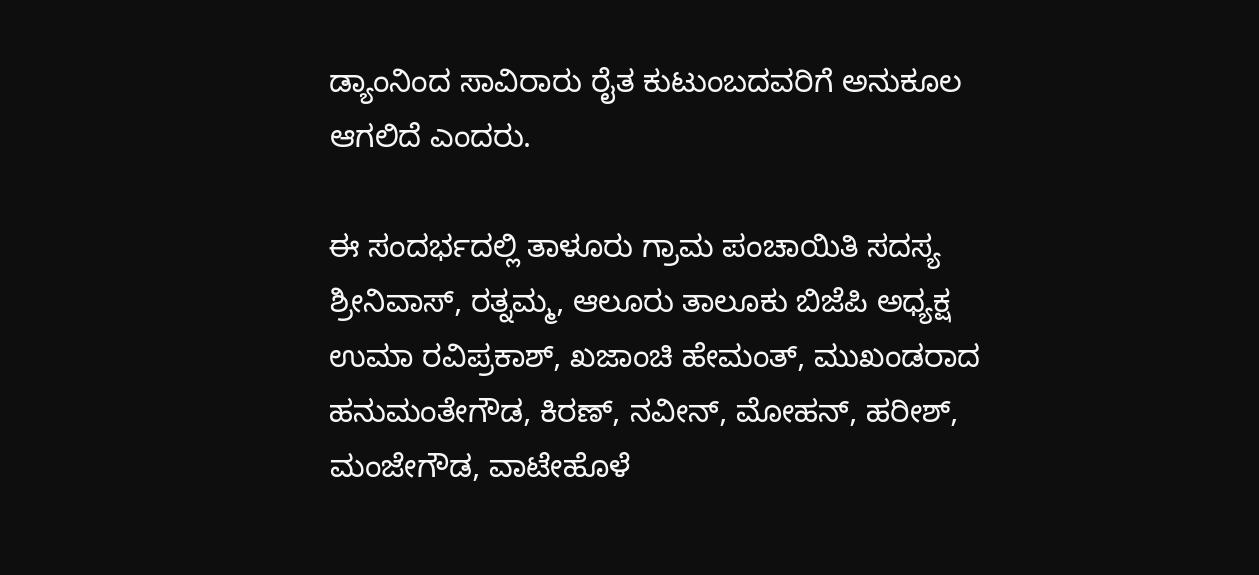ಡ್ಯಾಂ‌ನಿಂದ ಸಾವಿರಾರು ರೈತ ಕುಟುಂಬದವರಿಗೆ ಅನುಕೂಲ ಆಗಲಿದೆ ಎಂದರು.

ಈ ಸಂದರ್ಭದಲ್ಲಿ ತಾಳೂರು ಗ್ರಾಮ ಪಂಚಾಯಿತಿ ಸದಸ್ಯ ಶ್ರೀನಿವಾಸ್, ರತ್ನಮ್ಮ, ಆಲೂರು ತಾಲೂಕು ಬಿಜೆಪಿ ಅಧ್ಯಕ್ಷ ಉಮಾ ರವಿಪ್ರಕಾಶ್, ಖಜಾಂಚಿ ಹೇಮಂತ್, ಮುಖಂಡರಾದ ಹನುಮಂತೇಗೌಡ, ಕಿರಣ್, ನವೀನ್, ಮೋಹನ್, ಹರೀಶ್, ಮಂಜೇಗೌಡ, ವಾಟೇಹೊಳೆ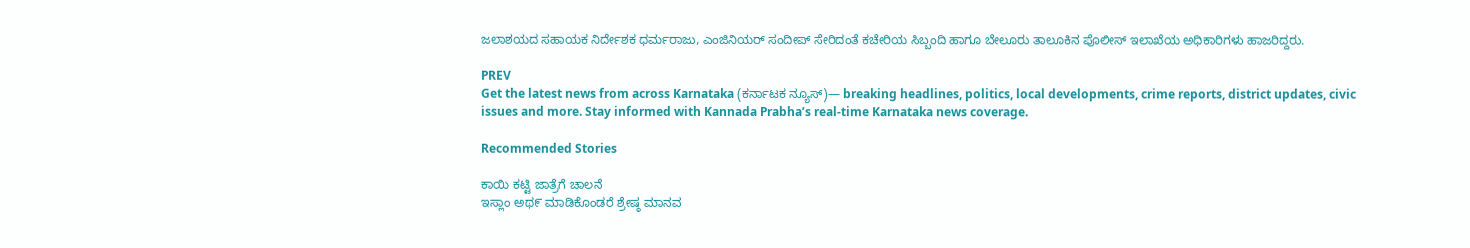ಜಲಾಶಯದ ಸಹಾಯಕ ನಿರ್ದೇಶಕ ಧರ್ಮರಾಜು, ಎಂಜಿನಿಯರ್ ಸಂದೀಪ್ ಸೇರಿದಂತೆ ಕಚೇರಿಯ ಸಿಬ್ಬಂದಿ ಹಾಗೂ ಬೇಲೂರು ತಾಲೂಕಿನ ಪೊಲೀಸ್ ಇಲಾಖೆಯ ಅಧಿಕಾರಿಗಳು ಹಾಜರಿದ್ದರು.

PREV
Get the latest news from across Karnataka (ಕರ್ನಾಟಕ ನ್ಯೂಸ್)— breaking headlines, politics, local developments, crime reports, district updates, civic issues and more. Stay informed with Kannada Prabha’s real‑time Karnataka news coverage.

Recommended Stories

ಕಾಯಿ ಕಟ್ಟಿ ಜಾತ್ರೆಗೆ ಚಾಲನೆ
ಇಸ್ಲಾಂ ಅಥ೯ ಮಾಡಿಕೊಂಡರೆ ಶ್ರೇಷ್ಠ ಮಾನವ